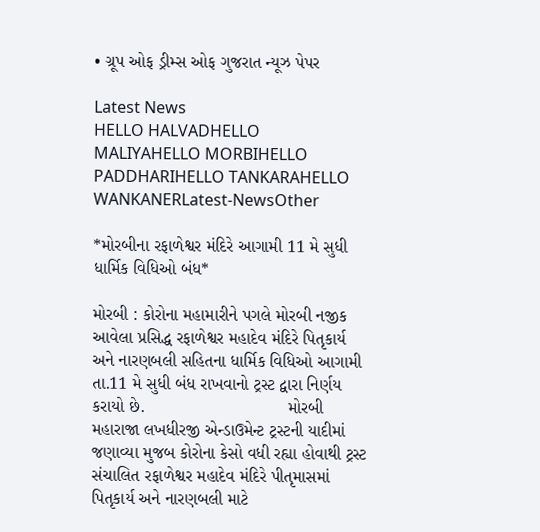• ગ્રૂપ ઓફ ડ્રીમ્સ ઓફ ગુજરાત ન્યૂઝ પેપર

Latest News
HELLO HALVADHELLO MALIYAHELLO MORBIHELLO PADDHARIHELLO TANKARAHELLO WANKANERLatest-NewsOther

*મોરબીના રફાળેશ્વર મંદિરે આગામી 11 મે સુધી ધાર્મિક વિધિઓ બંધ*

મોરબી : કોરોના મહામારીને પગલે મોરબી નજીક આવેલા પ્રસિદ્ધ રફાળેશ્વર મહાદેવ મંદિરે પિતૃકાર્ય અને નારણબલી સહિતના ધાર્મિક વિધિઓ આગામી તા.11 મે સુધી બંધ રાખવાનો ટ્રસ્ટ દ્વારા નિર્ણય કરાયો છે.                              મોરબી મહારાજા લખધીરજી એન્ડાઉમેન્ટ ટ્રસ્ટની યાદીમાં જણાવ્યા મુજબ કોરોના કેસો વધી રહ્યા હોવાથી ટ્રસ્ટ સંચાલિત રફાળેશ્વર મહાદેવ મંદિરે પીતૃમાસમાં પિતૃકાર્ય અને નારણબલી માટે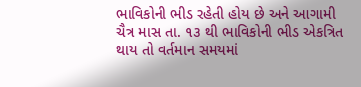ભાવિકોની ભીડ રહેતી હોય છે અને આગામી ચૈત્ર માસ તા. ૧૩ થી ભાવિકોની ભીડ એકત્રિત થાય તો વર્તમાન સમયમાં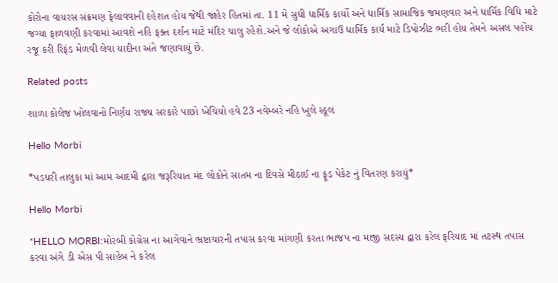કોરોના વાયરસ સંક્રમણ ફેલાવવાની દહેશત હોય જેથી જાહેર હિતમાં તા. 11 મે સુધી ધાર્મિક કાર્યો અને ધાર્મિક સામાજિક જમણવાર અને ધાર્મિક વિધિ માટે જગ્યા ફાળવણી કરવામાં આવશે નહિ ફક્ત દર્શન માટે મંદિર ચાલુ રહેશે.અને જે લોકોએ અગાઉ ધાર્મિક કાર્ય માટે ડિપોઝીટ ભરી હોય તેમને અસલ પહોંચ રજૂ કરી રિફંડ મેળવી લેવા યાદીના અંતે જણાવાયું છે.

Related posts

શાળા કોલેજ ખોલવાનો નિર્ણય રાજ્ય સરકારે પાછો ખેચિયો હવે 23 નવેમ્બરે નહિ ખુલે સ્કૂલ

Hello Morbi

*પડધરી તાલુકા માં આમ આદમી દ્વારા જરૂરિયાત મંદ લોકોને સાતમ ના દિવસે મીઠાઈ ના ફૂડ પેકેટ નું વિતરણ કરાયું*

Hello Morbi

*HELLO MORBI:મોરબી કોગ્રેસ ના આગેવાને ભ્રષ્ટાચારની તપાસ કરવા માંગણી કરતા ભાજપ ના માજી સદસ્ય દ્વારા કરેલ ફરિયાદ માં તટસ્થ તપાસ કરવા અંગે ડી એસ પી સાહેબ ને કરેલ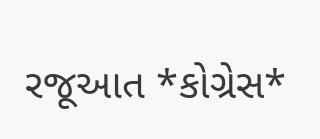રજૂઆત *કોગ્રેસ*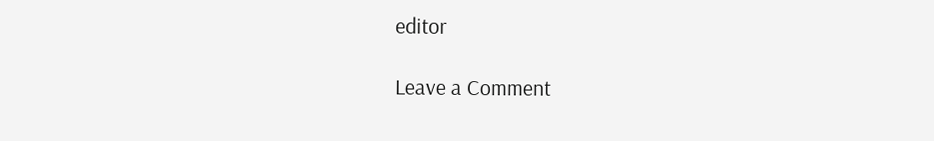editor

Leave a Comment